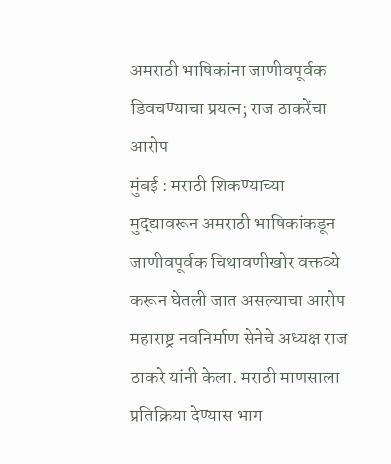अमराठी भाषिकांना जाणीवपूर्वक डिवचण्याचा प्रयत्न; राज ठाकरेंचा आरोप
मुंबई : मराठी शिकण्याच्या मुद्द्यावरून अमराठी भाषिकांकडून जाणीवपूर्वक चिथावणीखोर वक्तव्ये करून घेतली जात असल्याचा आरोप महाराष्ट्र नवनिर्माण सेनेचे अध्यक्ष राज ठाकरे यांनी केला. मराठी माणसाला प्रतिक्रिया देण्यास भाग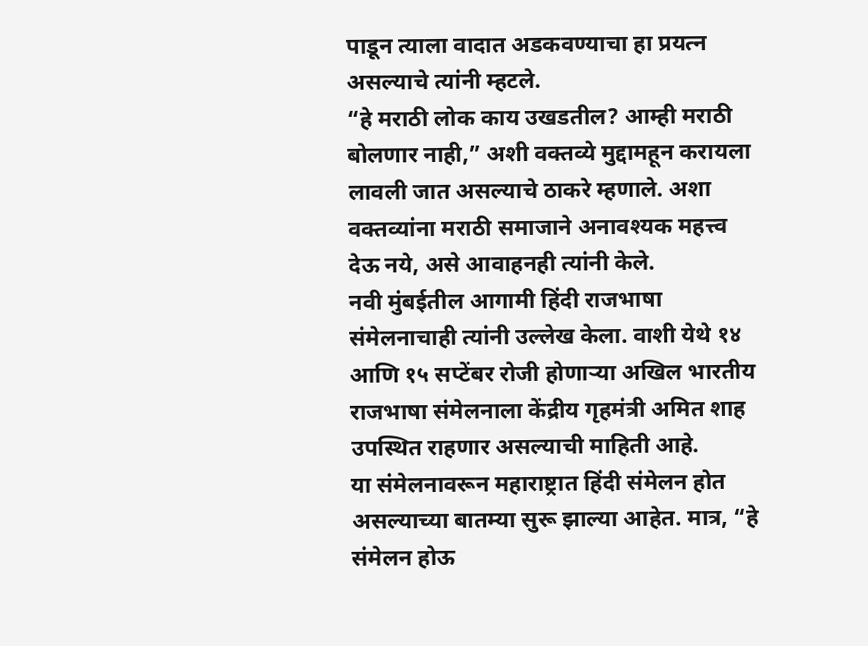पाडून त्याला वादात अडकवण्याचा हा प्रयत्न असल्याचे त्यांनी म्हटले.
“हे मराठी लोक काय उखडतील? आम्ही मराठी बोलणार नाही,” अशी वक्तव्ये मुद्दामहून करायला लावली जात असल्याचे ठाकरे म्हणाले. अशा वक्तव्यांना मराठी समाजाने अनावश्यक महत्त्व देऊ नये, असे आवाहनही त्यांनी केले.
नवी मुंबईतील आगामी हिंदी राजभाषा संमेलनाचाही त्यांनी उल्लेख केला. वाशी येथे १४ आणि १५ सप्टेंबर रोजी होणाऱ्या अखिल भारतीय राजभाषा संमेलनाला केंद्रीय गृहमंत्री अमित शाह उपस्थित राहणार असल्याची माहिती आहे.
या संमेलनावरून महाराष्ट्रात हिंदी संमेलन होत असल्याच्या बातम्या सुरू झाल्या आहेत. मात्र, “हे संमेलन होऊ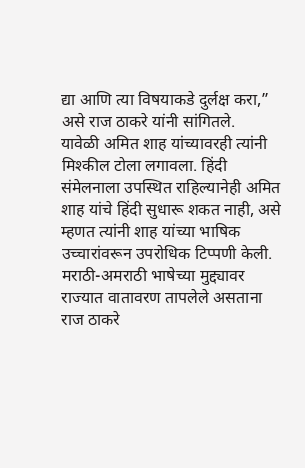द्या आणि त्या विषयाकडे दुर्लक्ष करा,” असे राज ठाकरे यांनी सांगितले.
यावेळी अमित शाह यांच्यावरही त्यांनी मिश्कील टोला लगावला. हिंदी संमेलनाला उपस्थित राहिल्यानेही अमित शाह यांचे हिंदी सुधारू शकत नाही, असे म्हणत त्यांनी शाह यांच्या भाषिक उच्चारांवरून उपरोधिक टिप्पणी केली.
मराठी-अमराठी भाषेच्या मुद्द्यावर राज्यात वातावरण तापलेले असताना राज ठाकरे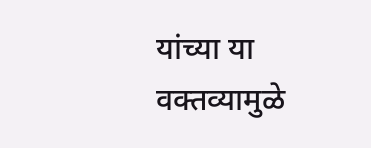यांच्या या वक्तव्यामुळे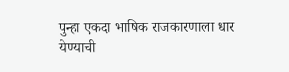पुन्हा एकदा भाषिक राजकारणाला धार येण्याची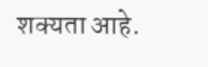शक्यता आहे.